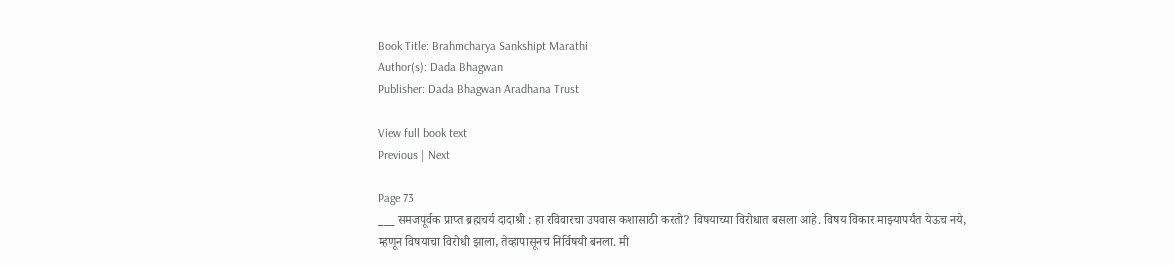Book Title: Brahmcharya Sankshipt Marathi
Author(s): Dada Bhagwan
Publisher: Dada Bhagwan Aradhana Trust

View full book text
Previous | Next

Page 73
___ समजपूर्वक प्राप्त ब्रह्मचर्य दादाश्री : हा रविवारचा उपवास कशासाठी करतो? विषयाच्या विरोधात बसला आहे. विषय विकार माझ्यापर्यंत येऊच नये, म्हणून विषयाचा विरोधी झाला, तेव्हापासूनच निर्विषयी बनला. मी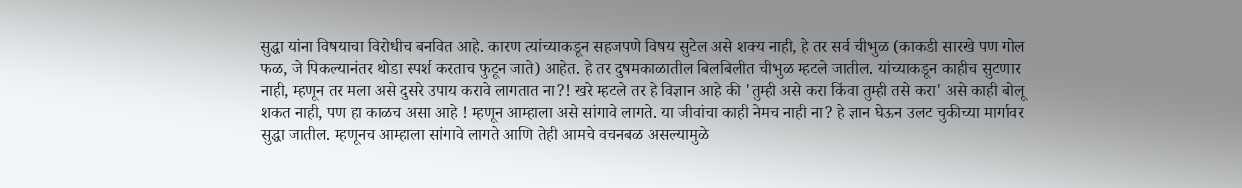सुद्धा यांना विषयाचा विरोधीच बनवित आहे. कारण त्यांच्याकडून सहजपणे विषय सुटेल असे शक्य नाही, हे तर सर्व चीभुळ (काकडी सारखे पण गोल फळ, जे पिकल्यानंतर थोडा स्पर्श करताच फुटून जाते) आहेत. हे तर दुषमकाळातील बिलबिलीत चीभुळ म्हटले जातील. यांच्याकडून काहीच सुटणार नाही, म्हणून तर मला असे दुसरे उपाय करावे लागतात ना?! खरे म्हटले तर हे विज्ञान आहे की 'तुम्ही असे करा किंवा तुम्ही तसे करा' असे काही बोलू शकत नाही, पण हा काळच असा आहे ! म्हणून आम्हाला असे सांगावे लागते. या जीवांचा काही नेमच नाही ना? हे ज्ञान घेऊन उलट चुकीच्या मार्गावर सुद्धा जातील. म्हणूनच आम्हाला सांगावे लागते आणि तेही आमचे वचनबळ असल्यामुळे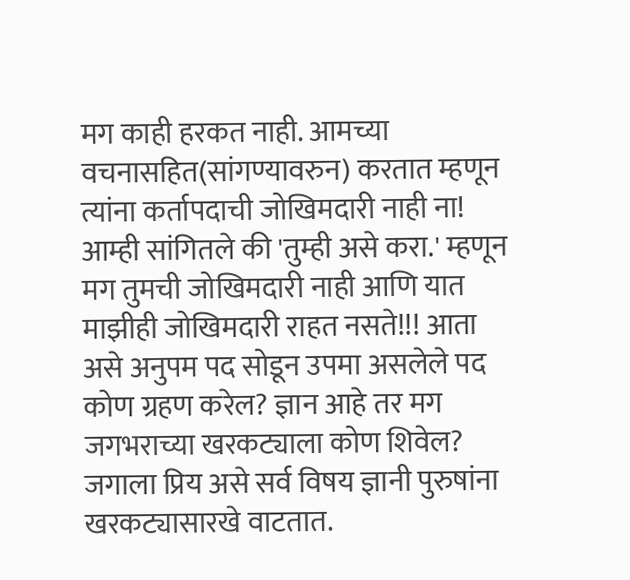मग काही हरकत नाही. आमच्या वचनासहित(सांगण्यावरुन) करतात म्हणून त्यांना कर्तापदाची जोखिमदारी नाही ना! आम्ही सांगितले की 'तुम्ही असे करा.' म्हणून मग तुमची जोखिमदारी नाही आणि यात माझीही जोखिमदारी राहत नसते!!! आता असे अनुपम पद सोडून उपमा असलेले पद कोण ग्रहण करेल? ज्ञान आहे तर मग जगभराच्या खरकट्याला कोण शिवेल? जगाला प्रिय असे सर्व विषय ज्ञानी पुरुषांना खरकट्यासारखे वाटतात.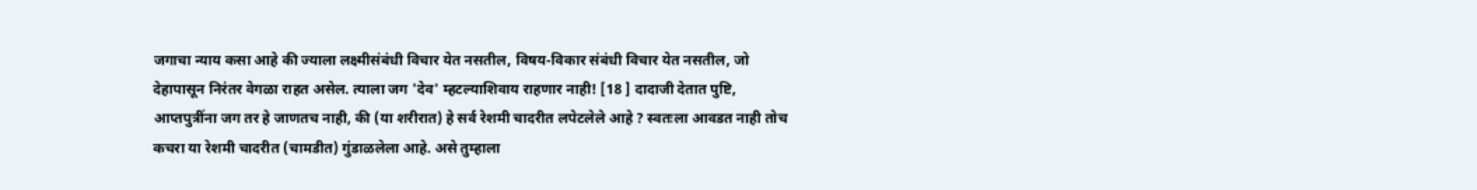जगाचा न्याय कसा आहे की ज्याला लक्ष्मीसंबंधी विचार येत नसतील, विषय-विकार संबंधी विचार येत नसतील, जो देहापासून निरंतर वेगळा राहत असेल. त्याला जग 'देव' म्हटल्याशिवाय राहणार नाही! [18 ] दादाजी देतात पुष्टि, आप्तपुत्रींना जग तर हे जाणतच नाही, की (या शरीरात) हे सर्व रेशमी चादरीत लपेटलेले आहे ? स्वतःला आवडत नाही तोच कचरा या रेशमी चादरीत (चामडीत) गुंडाळलेला आहे. असे तुम्हाला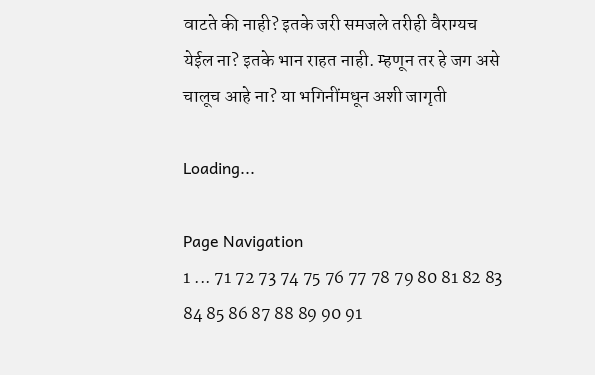वाटते की नाही? इतके जरी समजले तरीही वैराग्यच येईल ना? इतके भान राहत नाही. म्हणून तर हे जग असे चालूच आहे ना? या भगिनींमधून अशी जागृती

Loading...

Page Navigation
1 ... 71 72 73 74 75 76 77 78 79 80 81 82 83 84 85 86 87 88 89 90 91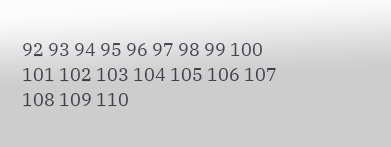92 93 94 95 96 97 98 99 100 101 102 103 104 105 106 107 108 109 110